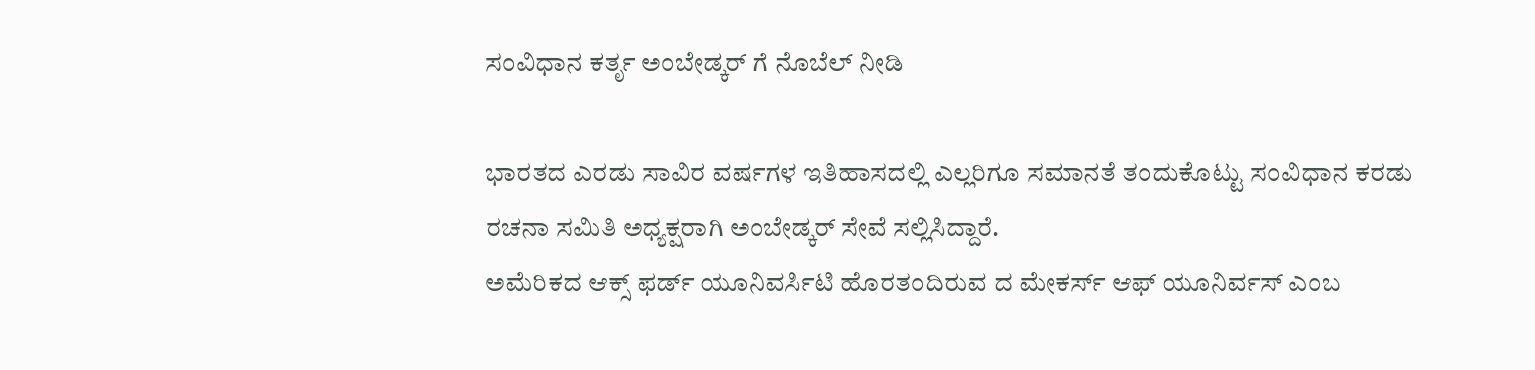ಸಂವಿಧಾನ ಕರ್ತೃ ಅಂಬೇಡ್ಕರ್ ಗೆ ನೊಬೆಲ್ ನೀಡಿ

ಭಾರತದ ಎರಡು ಸಾವಿರ ವರ್ಷಗಳ ಇತಿಹಾಸದಲ್ಲಿ ಎಲ್ಲರಿಗೂ ಸಮಾನತೆ ತಂದುಕೊಟ್ಟು ಸಂವಿಧಾನ ಕರಡು ರಚನಾ ಸಮಿತಿ ಅಧ್ಯಕ್ಷರಾಗಿ ಅಂಬೇಡ್ಕರ್ ಸೇವೆ ಸಲ್ಲಿಸಿದ್ದಾರೆ.
ಅಮೆರಿಕದ ಆಕ್ಸ್ ಫರ್ಡ್ ಯೂನಿವರ್ಸಿಟಿ ಹೊರತಂದಿರುವ ದ ಮೇಕರ್ಸ್ ಆಫ್ ಯೂನಿರ್ವಸ್ ಎಂಬ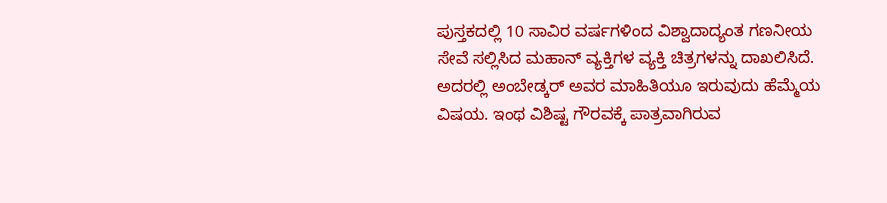ಪುಸ್ತಕದಲ್ಲಿ 10 ಸಾವಿರ ವರ್ಷಗಳಿಂದ ವಿಶ್ವಾದಾದ್ಯಂತ ಗಣನೀಯ ಸೇವೆ ಸಲ್ಲಿಸಿದ ಮಹಾನ್ ವ್ಯಕ್ತಿಗಳ ವ್ಯಕ್ತಿ ಚಿತ್ರಗಳನ್ನು ದಾಖಲಿಸಿದೆ.
ಅದರಲ್ಲಿ ಅಂಬೇಡ್ಕರ್ ಅವರ ಮಾಹಿತಿಯೂ ಇರುವುದು ಹೆಮ್ಮೆಯ ವಿಷಯ. ಇಂಥ ವಿಶಿಷ್ಟ ಗೌರವಕ್ಕೆ ಪಾತ್ರವಾಗಿರುವ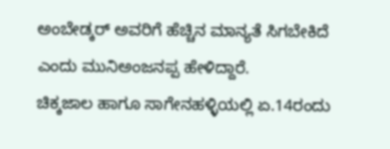ಅಂಬೇಡ್ಕರ್ ಅವರಿಗೆ ಹೆಚ್ಚಿನ ಮಾನ್ಯತೆ ಸಿಗಬೇಕಿದೆ ಎಂದು ಮುನಿಅಂಜನಪ್ಪ ಹೇಳಿದ್ದಾರೆ.
ಚಿಕ್ಕಜಾಲ ಹಾಗೂ ಸಾಗೇನಹಳ್ಳಿಯಲ್ಲಿ ಏ.14ರಂದು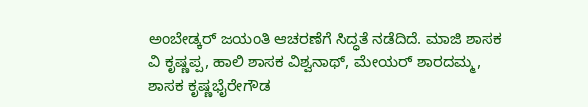ಅಂಬೇಡ್ಕರ್ ಜಯಂತಿ ಆಚರಣೆಗೆ ಸಿದ್ಧತೆ ನಡೆದಿದೆ. ಮಾಜಿ ಶಾಸಕ ವಿ ಕೃಷ್ಣಪ್ಪ, ಹಾಲಿ ಶಾಸಕ ವಿಶ್ವನಾಥ್, ಮೇಯರ್ ಶಾರದಮ್ಮ, ಶಾಸಕ ಕೃಷ್ಣಭೈರೇಗೌಡ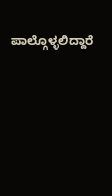ಪಾಲ್ಗೊಳ್ಳಲಿದ್ದಾರೆ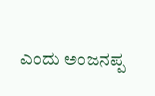ಎಂದು ಅಂಜನಪ್ಪ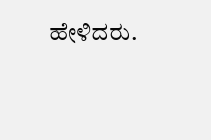ಹೇಳಿದರು.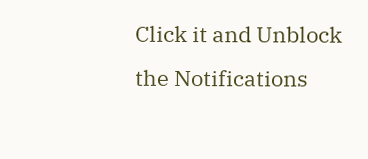Click it and Unblock the Notifications